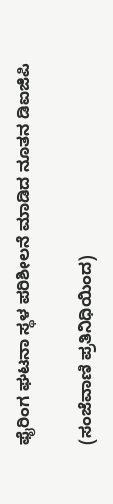ಫೈರಿಂಗ ಘಟನಾ ಸ್ಥಳ ಪರಿಶೀಲನೆ ಮಾಡಿದ ನೂತನ ಡಿಐಜಿಪಿ

(ಸಂಜೆವಾಣಿ ಪ್ರತಿನಿಧಿಯಿಂದ)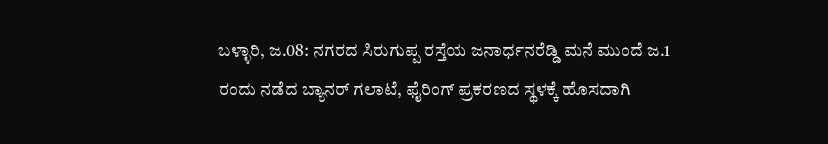ಬಳ್ಳಾರಿ, ಜ.08: ನಗರದ ಸಿರುಗುಪ್ಪ ರಸ್ತೆಯ ಜನಾರ್ಧನರೆಡ್ಡಿ ಮನೆ ಮುಂದೆ ಜ.1 ರಂದು ನಡೆದ ಬ್ಯಾನರ್ ಗಲಾಟೆ, ಫೈರಿಂಗ್ ಪ್ರಕರಣದ ಸ್ಥಳಕ್ಕೆ ಹೊಸದಾಗಿ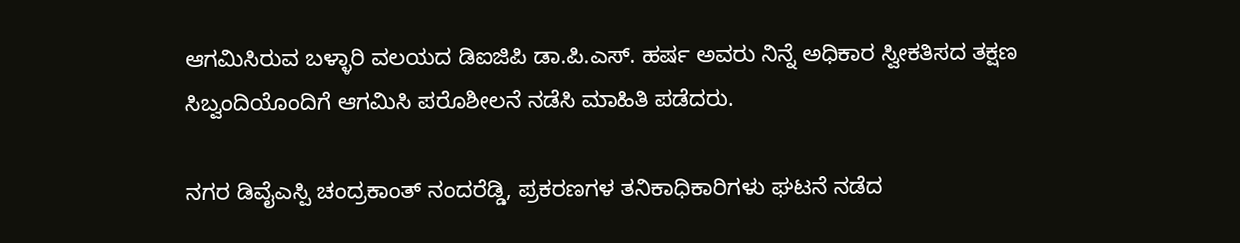ಆಗಮಿಸಿರುವ ಬಳ್ಳಾರಿ ವಲಯದ ಡಿಐಜಿಪಿ ಡಾ.ಪಿ.ಎಸ್. ಹರ್ಷ ಅವರು ನಿನ್ನೆ ಅಧಿಕಾರ ಸ್ವೀಕತಿಸದ ತಕ್ಷಣ ಸಿಬ್ವಂದಿಯೊಂದಿಗೆ ಆಗಮಿಸಿ ಪರೊಶೀಲನೆ ನಡೆಸಿ ಮಾಹಿತಿ ಪಡೆದರು.

ನಗರ ಡಿವೈಎಸ್ಪಿ ಚಂದ್ರಕಾಂತ್ ನಂದರೆಡ್ಡಿ, ಪ್ರಕರಣಗಳ ತನಿಕಾಧಿಕಾರಿಗಳು ಘಟನೆ ನಡೆದ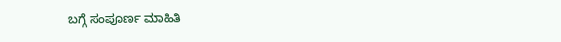ಬಗ್ಗೆ ಸಂಪೂರ್ಣ ಮಾಹಿತಿ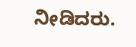ನೀಡಿದರು.